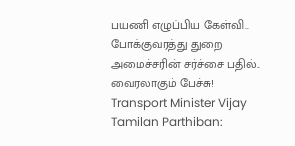பயணி எழுப்பிய கேள்வி.. போக்குவரத்து துறை அமைச்சரின் சர்ச்சை பதில்.. வைரலாகும் பேச்சு!
Transport Minister Vijay Tamilan Parthiban: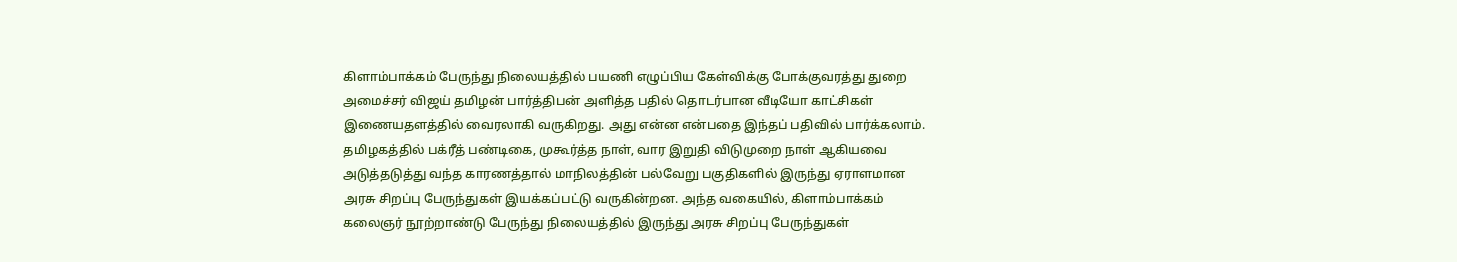கிளாம்பாக்கம் பேருந்து நிலையத்தில் பயணி எழுப்பிய கேள்விக்கு போக்குவரத்து துறை அமைச்சர் விஜய் தமிழன் பார்த்திபன் அளித்த பதில் தொடர்பான வீடியோ காட்சிகள் இணையதளத்தில் வைரலாகி வருகிறது. அது என்ன என்பதை இந்தப் பதிவில் பார்க்கலாம்.
தமிழகத்தில் பக்ரீத் பண்டிகை, முகூர்த்த நாள், வார இறுதி விடுமுறை நாள் ஆகியவை அடுத்தடுத்து வந்த காரணத்தால் மாநிலத்தின் பல்வேறு பகுதிகளில் இருந்து ஏராளமான அரசு சிறப்பு பேருந்துகள் இயக்கப்பட்டு வருகின்றன. அந்த வகையில், கிளாம்பாக்கம் கலைஞர் நூற்றாண்டு பேருந்து நிலையத்தில் இருந்து அரசு சிறப்பு பேருந்துகள்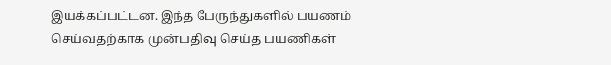இயக்கப்பட்டன. இந்த பேருந்துகளில் பயணம் செய்வதற்காக முன்பதிவு செய்த பயணிகள்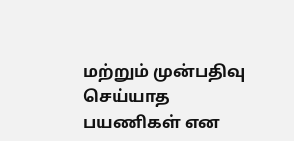மற்றும் முன்பதிவு செய்யாத பயணிகள் என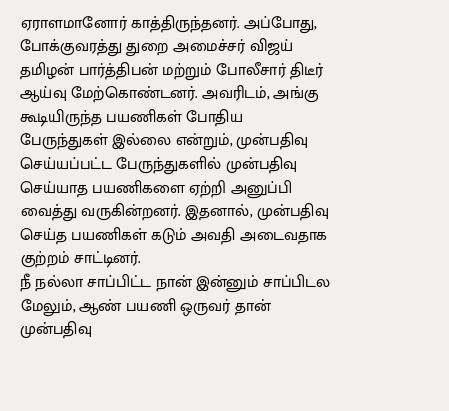ஏராளமானோர் காத்திருந்தனர். அப்போது, போக்குவரத்து துறை அமைச்சர் விஜய் தமிழன் பார்த்திபன் மற்றும் போலீசார் திடீர் ஆய்வு மேற்கொண்டனர். அவரிடம், அங்கு கூடியிருந்த பயணிகள் போதிய பேருந்துகள் இல்லை என்றும், முன்பதிவு செய்யப்பட்ட பேருந்துகளில் முன்பதிவு செய்யாத பயணிகளை ஏற்றி அனுப்பி வைத்து வருகின்றனர். இதனால், முன்பதிவு செய்த பயணிகள் கடும் அவதி அடைவதாக குற்றம் சாட்டினர்.
நீ நல்லா சாப்பிட்ட நான் இன்னும் சாப்பிடல
மேலும், ஆண் பயணி ஒருவர் தான் முன்பதிவு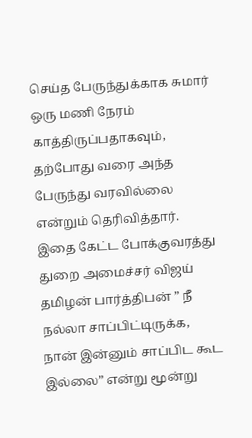செய்த பேருந்துக்காக சுமார் ஒரு மணி நேரம் காத்திருப்பதாகவும், தற்போது வரை அந்த பேருந்து வரவில்லை என்றும் தெரிவித்தார். இதை கேட்ட போக்குவரத்து துறை அமைச்சர் விஜய் தமிழன் பார்த்திபன் ” நீ நல்லா சாப்பிட்டிருக்க, நான் இன்னும் சாப்பிட கூட இல்லை” என்று மூன்று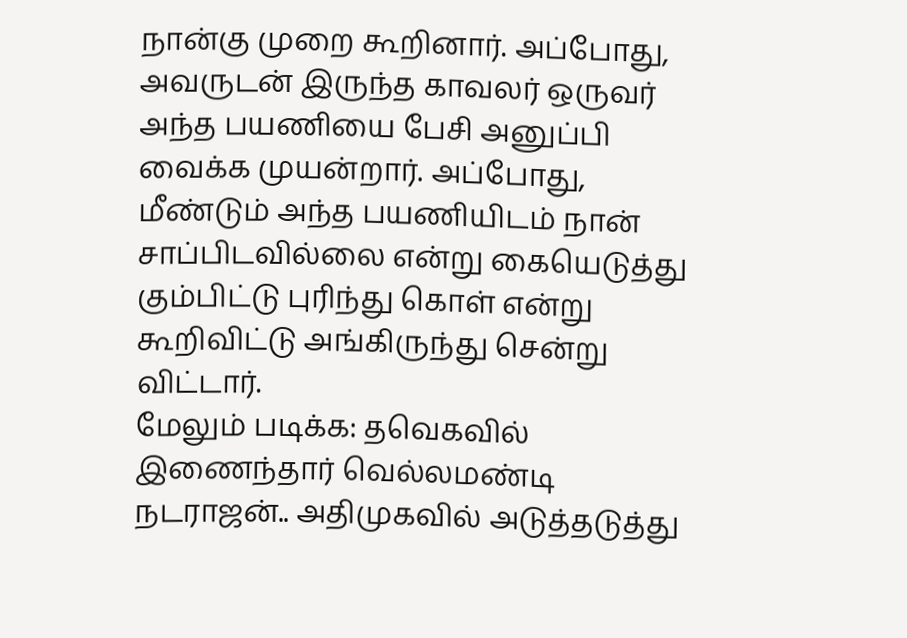நான்கு முறை கூறினார். அப்போது, அவருடன் இருந்த காவலர் ஒருவர் அந்த பயணியை பேசி அனுப்பி வைக்க முயன்றார். அப்போது, மீண்டும் அந்த பயணியிடம் நான் சாப்பிடவில்லை என்று கையெடுத்து கும்பிட்டு புரிந்து கொள் என்று கூறிவிட்டு அங்கிருந்து சென்று விட்டார்.
மேலும் படிக்க: தவெகவில் இணைந்தார் வெல்லமண்டி நடராஜன்.. அதிமுகவில் அடுத்தடுத்து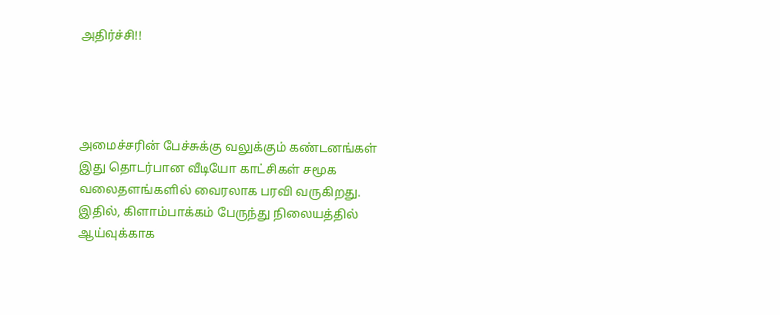அதிர்ச்சி!!




அமைச்சரின் பேச்சுக்கு வலுக்கும் கண்டனங்கள்
இது தொடர்பான வீடியோ காட்சிகள் சமூக வலைதளங்களில் வைரலாக பரவி வருகிறது. இதில், கிளாம்பாக்கம் பேருந்து நிலையத்தில் ஆய்வுக்காக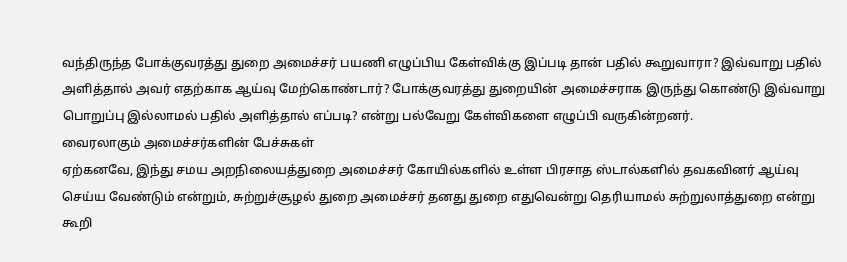வந்திருந்த போக்குவரத்து துறை அமைச்சர் பயணி எழுப்பிய கேள்விக்கு இப்படி தான் பதில் கூறுவாரா? இவ்வாறு பதில் அளித்தால் அவர் எதற்காக ஆய்வு மேற்கொண்டார்? போக்குவரத்து துறையின் அமைச்சராக இருந்து கொண்டு இவ்வாறு பொறுப்பு இல்லாமல் பதில் அளித்தால் எப்படி? என்று பல்வேறு கேள்விகளை எழுப்பி வருகின்றனர்.
வைரலாகும் அமைச்சர்களின் பேச்சுகள்
ஏற்கனவே, இந்து சமய அறநிலையத்துறை அமைச்சர் கோயில்களில் உள்ள பிரசாத ஸ்டால்களில் தவகவினர் ஆய்வு செய்ய வேண்டும் என்றும், சுற்றுச்சூழல் துறை அமைச்சர் தனது துறை எதுவென்று தெரியாமல் சுற்றுலாத்துறை என்று கூறி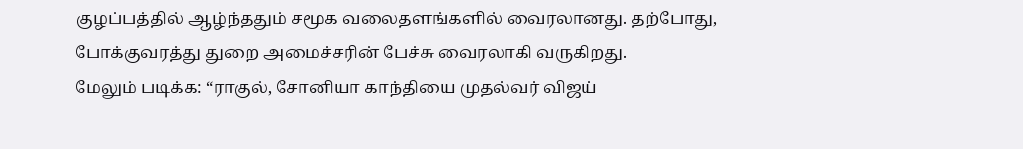குழப்பத்தில் ஆழ்ந்ததும் சமூக வலைதளங்களில் வைரலானது. தற்போது, போக்குவரத்து துறை அமைச்சரின் பேச்சு வைரலாகி வருகிறது.
மேலும் படிக்க: “ராகுல், சோனியா காந்தியை முதல்வர் விஜய்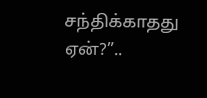சந்திக்காதது ஏன்?”..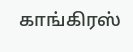காங்கிரஸ்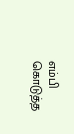எம்பி கொடுத்த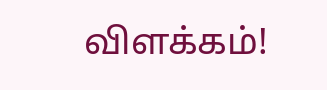விளக்கம்!